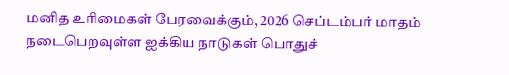மனித உரிமைகள் பேரவைக்கும், 2026 செப்டம்பர் மாதம் நடைபெறவுள்ள ஐக்கிய நாடுகள் பொதுச்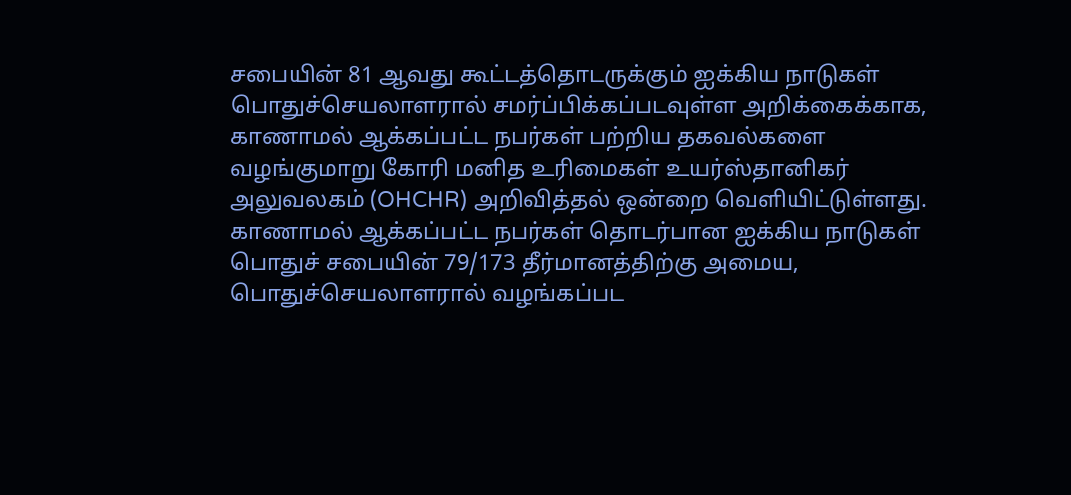சபையின் 81 ஆவது கூட்டத்தொடருக்கும் ஐக்கிய நாடுகள் பொதுச்செயலாளரால் சமர்ப்பிக்கப்படவுள்ள அறிக்கைக்காக, காணாமல் ஆக்கப்பட்ட நபர்கள் பற்றிய தகவல்களை வழங்குமாறு கோரி மனித உரிமைகள் உயர்ஸ்தானிகர் அலுவலகம் (OHCHR) அறிவித்தல் ஒன்றை வெளியிட்டுள்ளது.
காணாமல் ஆக்கப்பட்ட நபர்கள் தொடர்பான ஐக்கிய நாடுகள் பொதுச் சபையின் 79/173 தீர்மானத்திற்கு அமைய, பொதுச்செயலாளரால் வழங்கப்பட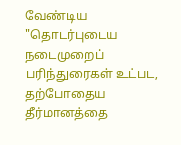வேண்டிய "தொடர்புடைய நடைமுறைப் பரிந்துரைகள் உட்பட, தற்போதைய தீர்மானத்தை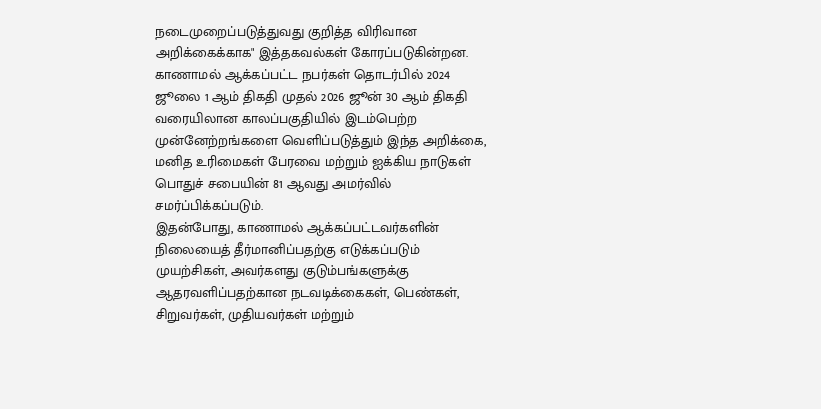நடைமுறைப்படுத்துவது குறித்த விரிவான அறிக்கைக்காக" இத்தகவல்கள் கோரப்படுகின்றன.
காணாமல் ஆக்கப்பட்ட நபர்கள் தொடர்பில் 2024 ஜூலை 1 ஆம் திகதி முதல் 2026 ஜூன் 30 ஆம் திகதி வரையிலான காலப்பகுதியில் இடம்பெற்ற முன்னேற்றங்களை வெளிப்படுத்தும் இந்த அறிக்கை, மனித உரிமைகள் பேரவை மற்றும் ஐக்கிய நாடுகள் பொதுச் சபையின் 81 ஆவது அமர்வில் சமர்ப்பிக்கப்படும்.
இதன்போது, காணாமல் ஆக்கப்பட்டவர்களின் நிலையைத் தீர்மானிப்பதற்கு எடுக்கப்படும் முயற்சிகள், அவர்களது குடும்பங்களுக்கு ஆதரவளிப்பதற்கான நடவடிக்கைகள், பெண்கள், சிறுவர்கள், முதியவர்கள் மற்றும்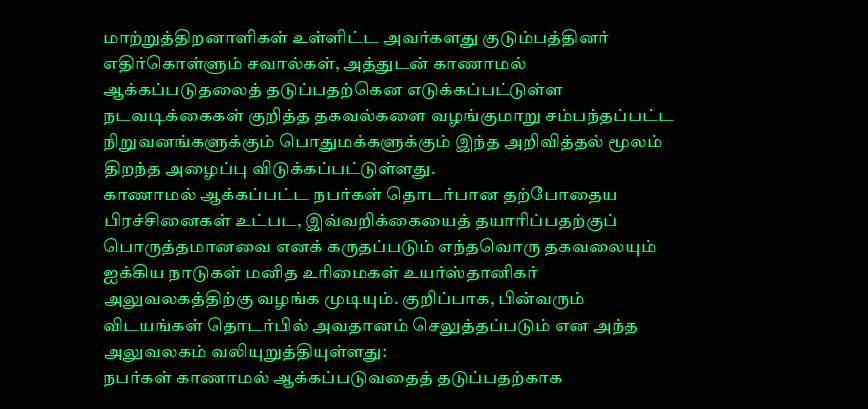மாற்றுத்திறனாளிகள் உள்ளிட்ட அவர்களது குடும்பத்தினர் எதிர்கொள்ளும் சவால்கள், அத்துடன் காணாமல் ஆக்கப்படுதலைத் தடுப்பதற்கென எடுக்கப்பட்டுள்ள நடவடிக்கைகள் குறித்த தகவல்களை வழங்குமாறு சம்பந்தப்பட்ட நிறுவனங்களுக்கும் பொதுமக்களுக்கும் இந்த அறிவித்தல் மூலம் திறந்த அழைப்பு விடுக்கப்பட்டுள்ளது.
காணாமல் ஆக்கப்பட்ட நபர்கள் தொடர்பான தற்போதைய பிரச்சினைகள் உட்பட, இவ்வறிக்கையைத் தயாரிப்பதற்குப் பொருத்தமானவை எனக் கருதப்படும் எந்தவொரு தகவலையும் ஐக்கிய நாடுகள் மனித உரிமைகள் உயர்ஸ்தானிகர் அலுவலகத்திற்கு வழங்க முடியும். குறிப்பாக, பின்வரும் விடயங்கள் தொடர்பில் அவதானம் செலுத்தப்படும் என அந்த அலுவலகம் வலியுறுத்தியுள்ளது:
நபர்கள் காணாமல் ஆக்கப்படுவதைத் தடுப்பதற்காக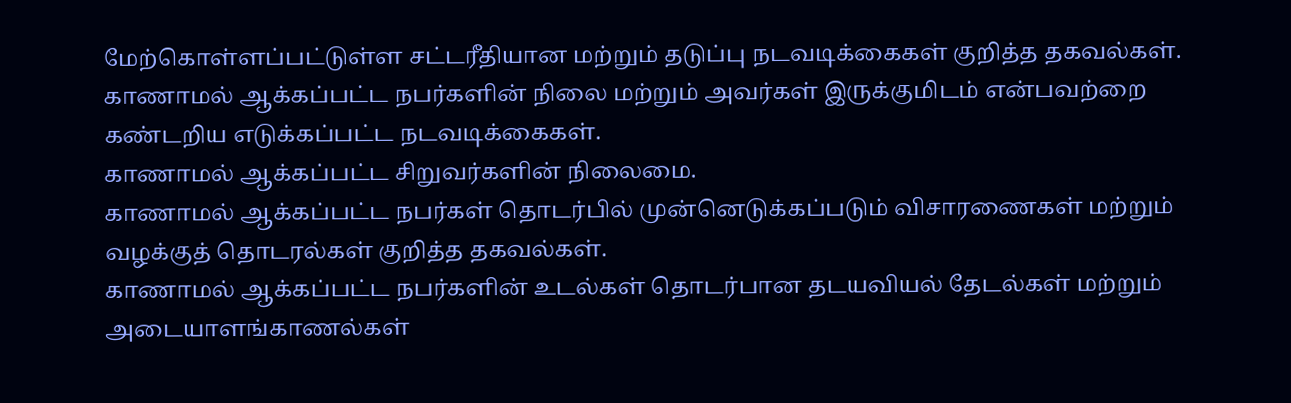மேற்கொள்ளப்பட்டுள்ள சட்டரீதியான மற்றும் தடுப்பு நடவடிக்கைகள் குறித்த தகவல்கள்.
காணாமல் ஆக்கப்பட்ட நபர்களின் நிலை மற்றும் அவர்கள் இருக்குமிடம் என்பவற்றை கண்டறிய எடுக்கப்பட்ட நடவடிக்கைகள்.
காணாமல் ஆக்கப்பட்ட சிறுவர்களின் நிலைமை.
காணாமல் ஆக்கப்பட்ட நபர்கள் தொடர்பில் முன்னெடுக்கப்படும் விசாரணைகள் மற்றும் வழக்குத் தொடரல்கள் குறித்த தகவல்கள்.
காணாமல் ஆக்கப்பட்ட நபர்களின் உடல்கள் தொடர்பான தடயவியல் தேடல்கள் மற்றும் அடையாளங்காணல்கள்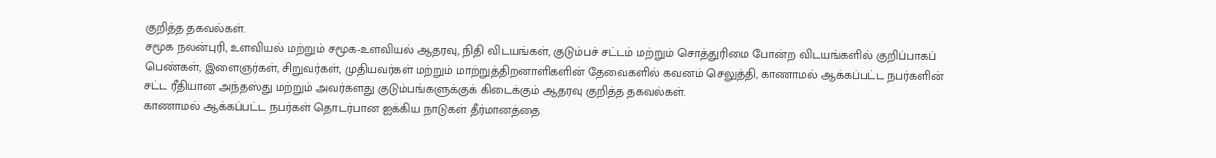குறித்த தகவல்கள்.
சமூக நலன்புரி, உளவியல் மற்றும் சமூக-உளவியல் ஆதரவு, நிதி விடயங்கள், குடும்பச் சட்டம் மற்றும் சொத்துரிமை போன்ற விடயங்களில் குறிப்பாகப் பெண்கள், இளைஞர்கள், சிறுவர்கள், முதியவர்கள் மற்றும் மாற்றுத்திறனாளிகளின் தேவைகளில் கவனம் செலுத்தி, காணாமல் ஆக்கப்பட்ட நபர்களின் சட்ட ரீதியான அந்தஸ்து மற்றும் அவர்களது குடும்பங்களுக்குக் கிடைக்கும் ஆதரவு குறித்த தகவல்கள்.
காணாமல் ஆக்கப்பட்ட நபர்கள் தொடர்பான ஐக்கிய நாடுகள் தீர்மானத்தை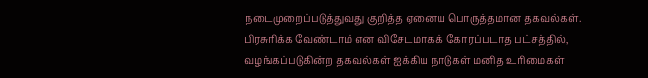நடைமுறைப்படுத்துவது குறித்த ஏனைய பொருத்தமான தகவல்கள்.
பிரசுரிக்க வேண்டாம் என விசேடமாகக் கோரப்படாத பட்சத்தில், வழங்கப்படுகின்ற தகவல்கள் ஐக்கிய நாடுகள் மனித உரிமைகள்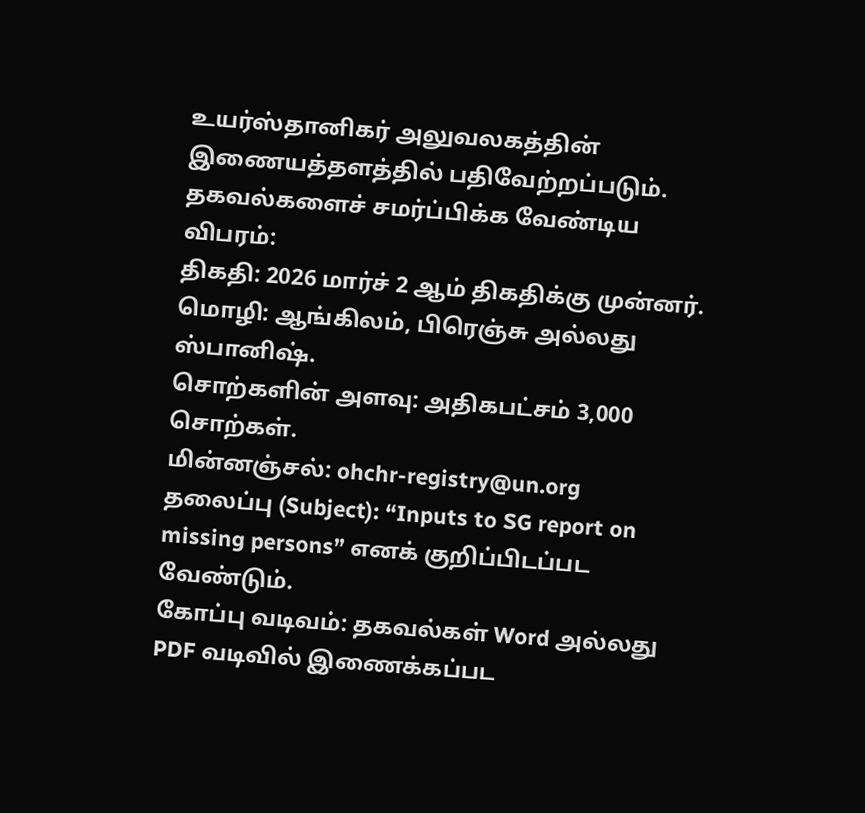உயர்ஸ்தானிகர் அலுவலகத்தின் இணையத்தளத்தில் பதிவேற்றப்படும்.
தகவல்களைச் சமர்ப்பிக்க வேண்டிய விபரம்:
திகதி: 2026 மார்ச் 2 ஆம் திகதிக்கு முன்னர்.
மொழி: ஆங்கிலம், பிரெஞ்சு அல்லது ஸ்பானிஷ்.
சொற்களின் அளவு: அதிகபட்சம் 3,000 சொற்கள்.
மின்னஞ்சல்: ohchr-registry@un.org
தலைப்பு (Subject): “Inputs to SG report on missing persons” எனக் குறிப்பிடப்பட வேண்டும்.
கோப்பு வடிவம்: தகவல்கள் Word அல்லது PDF வடிவில் இணைக்கப்பட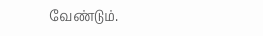வேண்டும்.